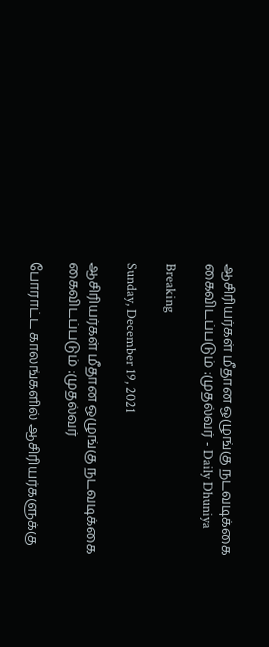ஆசிரியர்கள் மீதான ஒழுங்கு நடவடிக்கை கைவிடப்படும் :முதல்வர் - Daily Dhuniya

Breaking

Sunday, December 19, 2021

ஆசிரியர்கள் மீதான ஒழுங்கு நடவடிக்கை கைவிடப்படும் :முதல்வர்

போராட்ட காலங்களில் ஆசிரியர்களுக்கு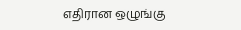எதிரான ஒழுங்கு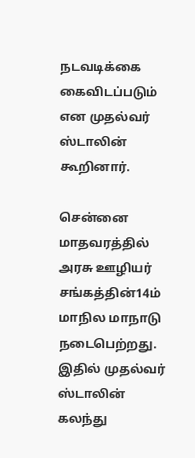நடவடிக்கை கைவிடப்படும் என முதல்வர் ஸ்டாலின் கூறினார்.

சென்னை மாதவரத்தில் அரசு ஊழியர் சங்கத்தின்14ம் மாநில மாநாடு நடைபெற்றது. இதில் முதல்வர் ஸ்டாலின் கலந்து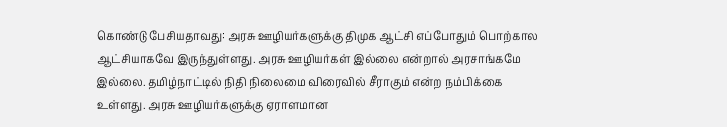கொண்டு பேசியதாவது: அரசு ஊழியர்களுக்கு திமுக ஆட்சி எப்போதும் பொற்கால ஆட்சியாகவே இருந்துள்ளது. அரசு ஊழியர்கள் இல்லை என்றால் அரசாங்கமே இல்லை. தமிழ்நாட்டில் நிதி நிலைமை விரைவில் சீராகும் என்ற நம்பிக்கை உள்ளது. அரசு ஊழியர்களுக்கு ஏராளமான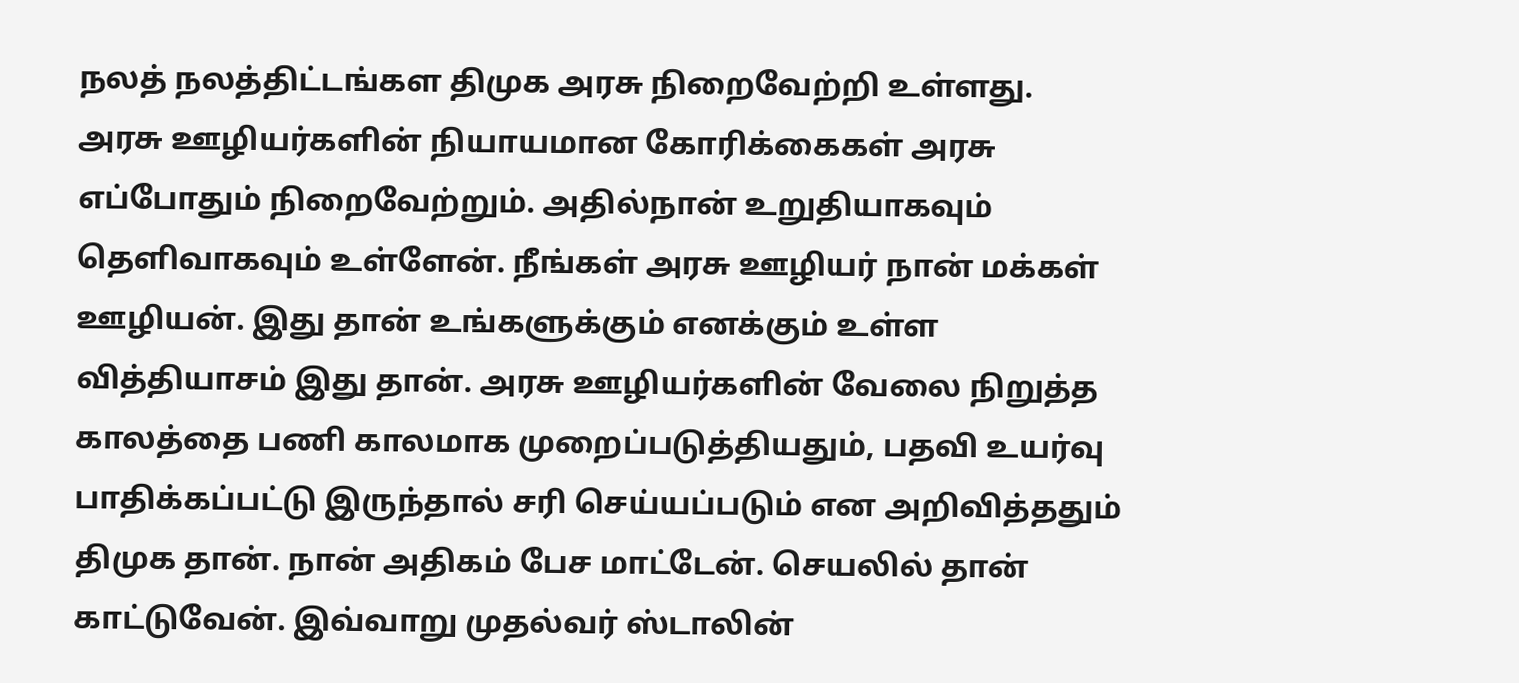நலத் நலத்திட்டங்கள திமுக அரசு நிறைவேற்றி உள்ளது.
அரசு ஊழியர்களின் நியாயமான கோரிக்கைகள் அரசு எப்போதும் நிறைவேற்றும். அதில்நான் உறுதியாகவும் தெளிவாகவும் உள்ளேன். நீங்கள் அரசு ஊழியர் நான் மக்கள் ஊழியன். இது தான் உங்களுக்கும் எனக்கும் உள்ள வித்தியாசம் இது தான். அரசு ஊழியர்களின் வேலை நிறுத்த காலத்தை பணி காலமாக முறைப்படுத்தியதும், பதவி உயர்வு பாதிக்கப்பட்டு இருந்தால் சரி செய்யப்படும் என அறிவித்ததும் திமுக தான். நான் அதிகம் பேச மாட்டேன். செயலில் தான் காட்டுவேன். இவ்வாறு முதல்வர் ஸ்டாலின்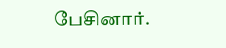பேசினார்.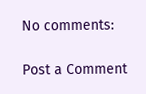No comments:

Post a Comment